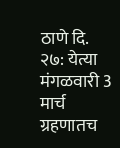ठाणे दि. २७: येत्या मंगळवारी 3 मार्च ग्रहणातच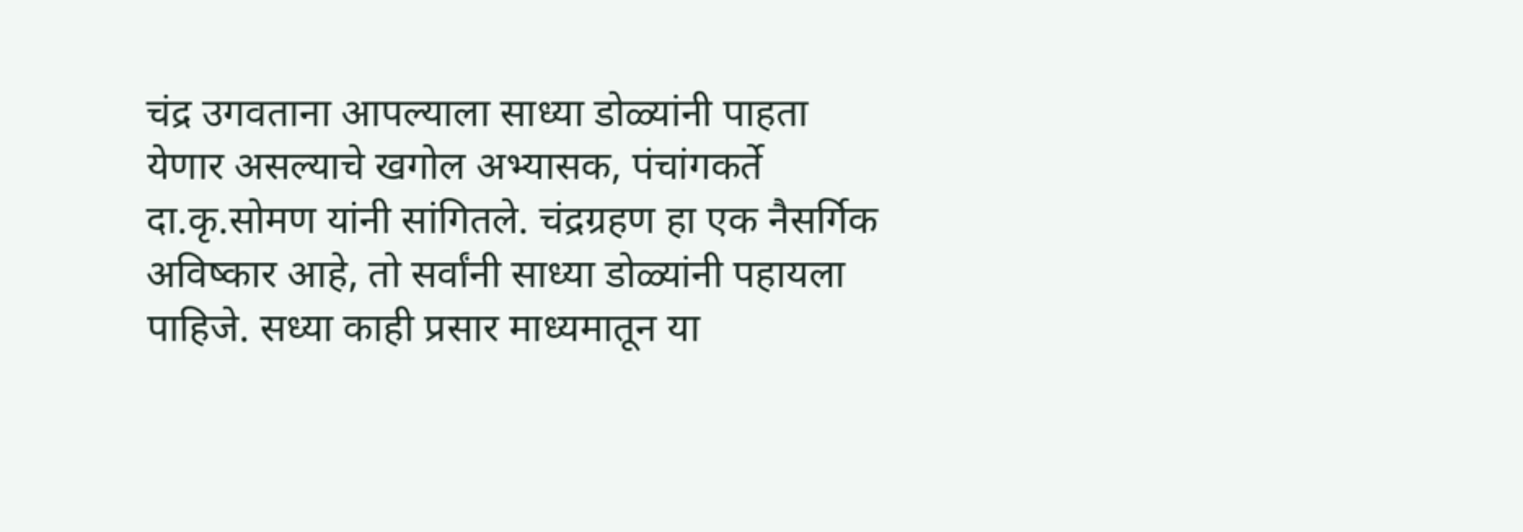चंद्र उगवताना आपल्याला साध्या डोळ्यांनी पाहता येणार असल्याचे खगोल अभ्यासक, पंचांगकर्ते दा.कृ.सोमण यांनी सांगितले. चंद्रग्रहण हा एक नैसर्गिक अविष्कार आहे, तो सर्वांनी साध्या डोळ्यांनी पहायला पाहिजे. सध्या काही प्रसार माध्यमातून या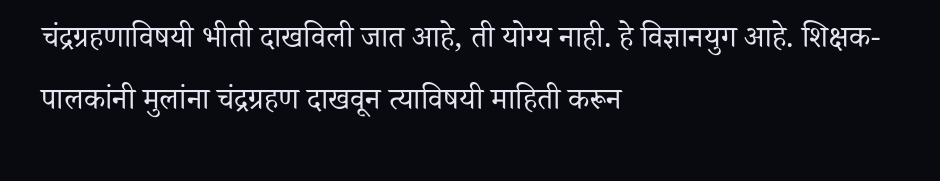चंद्रग्रहणाविषयी भीती दाखविली जात आहे, ती योग्य नाही. हे विज्ञानयुग आहे. शिक्षक-पालकांनी मुलांना चंद्रग्रहण दाखवून त्याविषयी माहिती करून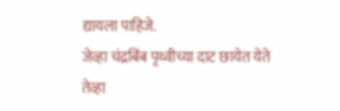द्यायला पाहिजे.
जेव्हा चंद्रबिंब पृथ्वीच्या दाट छायेत येते तेव्हा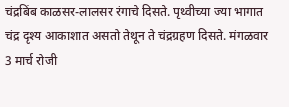चंद्रबिंब काळसर-लालसर रंगाचे दिसते. पृथ्वीच्या ज्या भागात चंद्र दृश्य आकाशात असतो तेथून ते चंद्रग्रहण दिसते. मंगळवार 3 मार्च रोजी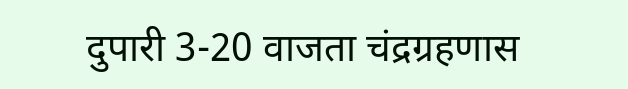दुपारी 3-20 वाजता चंद्रग्रहणास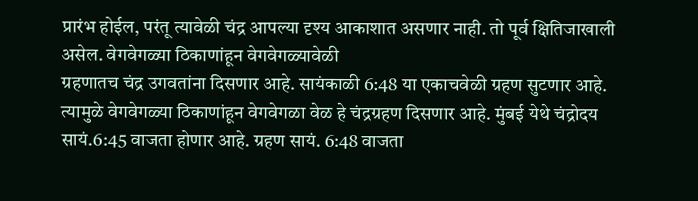प्रारंभ होईल, परंतू त्यावेळी चंद्र आपल्या दृश्य आकाशात असणार नाही. तो पूर्व क्षितिजाखाली असेल. वेगवेगळ्या ठिकाणांहून वेगवेगळ्यावेळी
ग्रहणातच चंद्र उगवतांना दिसणार आहे. सायंकाळी 6:48 या एकाचवेळी ग्रहण सुटणार आहे. त्यामुळे वेगवेगळ्या ठिकाणांहून वेगवेगळा वेळ हे चंद्रग्रहण दिसणार आहे. मुंबई येथे चंद्रोदय सायं.6:45 वाजता होणार आहे. ग्रहण सायं. 6:48 वाजता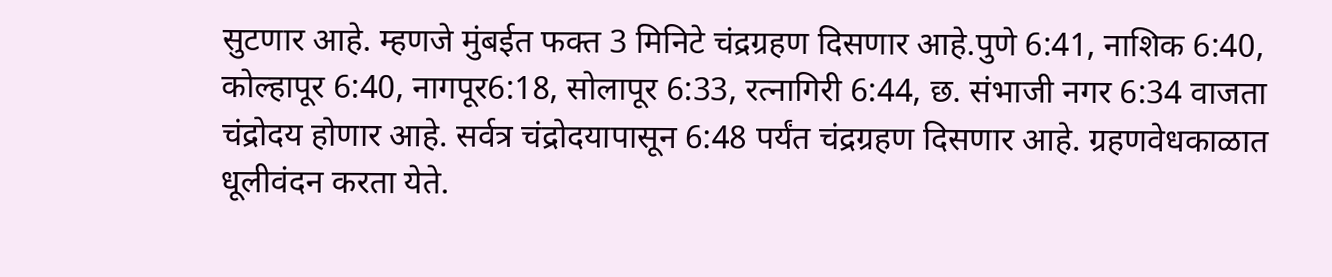सुटणार आहे. म्हणजे मुंबईत फक्त 3 मिनिटे चंद्रग्रहण दिसणार आहे.पुणे 6:41, नाशिक 6:40, कोल्हापूर 6:40, नागपूर6:18, सोलापूर 6:33, रत्नागिरी 6:44, छ. संभाजी नगर 6:34 वाजता चंद्रोदय होणार आहे. सर्वत्र चंद्रोदयापासून 6:48 पर्यंत चंद्रग्रहण दिसणार आहे. ग्रहणवेधकाळात धूलीवंदन करता येते.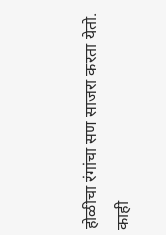होळीचा रंगांचा सण साजरा करता येतो.
काही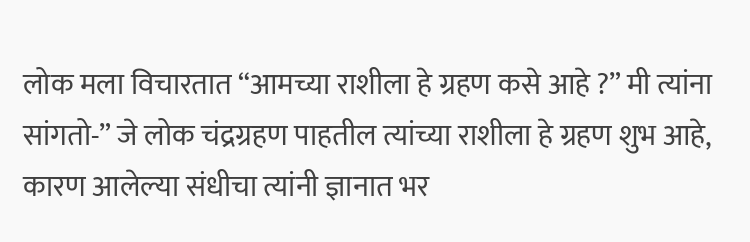लोक मला विचारतात “आमच्या राशीला हे ग्रहण कसे आहे ?” मी त्यांना सांगतो-” जे लोक चंद्रग्रहण पाहतील त्यांच्या राशीला हे ग्रहण शुभ आहे, कारण आलेल्या संधीचा त्यांनी ज्ञानात भर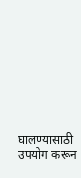घालण्यासाठी उपयोग करून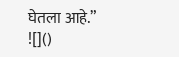घेतला आहे.”
![]()